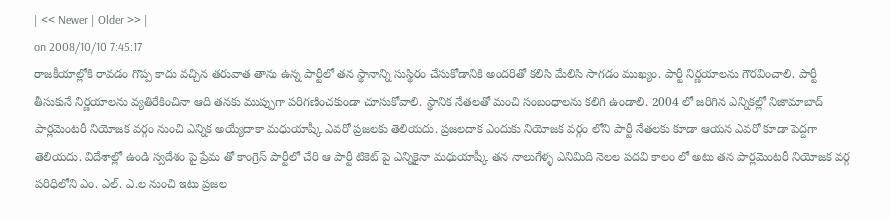| << Newer | Older >> |
on 2008/10/10 7:45:17
రాజకీయాల్లోకి రావడం గొప్ప కాదు వచ్చిన తరువాత తాను ఉన్న పార్టీలో తన స్థానాన్ని సుస్థిరం చేసుకోడానికి అందరితో కలిసి మేలిసి సాగడం ముఖ్యం. పార్టీ నిర్ణయాలను గౌరవించాలి. పార్టీ తీసుకునే నిర్ణయాలను వ్యతిరేకించినా ఆది తనకు ముప్పుగా పరిగణించకుండా చూసుకోవాలి. స్థానిక నేతలతో మంచి సంబంధాలను కలిగి ఉండాలి. 2004 లో జరిగిన ఎన్నికల్లో నిజామాబాద్ పార్లమెంటరీ నియోజక వర్గం నుంచి ఎన్నిక అయ్యేదాకా మధుయాష్కీ ఎవరో ప్రజలకు తెలియదు. ప్రజలదాక ఎందుకు నియోజక వర్గం లోని పార్టీ నేతలకు కూడా ఆయన ఎవరో కూడా పెద్దగా తెలియదు. విదేశాల్లో ఉండి స్వదేశం పై ప్రేమ తో కాంగ్రెస్ పార్టీలో చేరి ఆ పార్టీ టికెట్ పై ఎన్నికైనా మధుయాష్కీ తన నాలుగేళ్ళ ఎనిమిది నెలల పదవి కాలం లో అటు తన పార్లమెంటరీ నియోజక వర్గ పరిధిలోని ఎం. ఎల్. ఎ.ల నుంచి ఇటు ప్రజల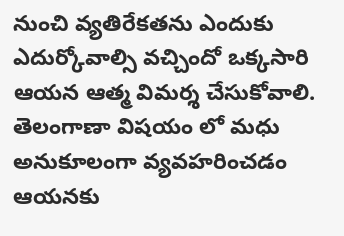నుంచి వ్యతిరేకతను ఎందుకు ఎదుర్కోవాల్సి వచ్చిందో ఒక్కసారి ఆయన ఆత్మ విమర్శ చేసుకోవాలి. తెలంగాణా విషయం లో మధు అనుకూలంగా వ్యవహరించడం ఆయనకు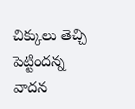చిక్కులు తెచ్చి పెట్టిందన్న వాదన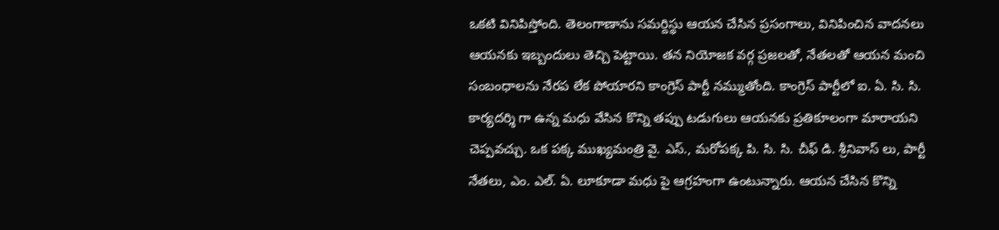ఒకటి వినిపిస్తోంది. తెలంగాణాను సమర్దిస్థు ఆయన చేసిన ప్రసంగాలు, వినిపించిన వాదనలు ఆయనకు ఇబ్బందులు తెచ్చి పెట్టాయి. తన నియోజక వర్గ ప్రజలతో, నేతలతో ఆయన మంచి సంబంధాలను నేరప లేక పోయారని కాంగ్రెస్ పార్టీ నమ్ముతోంది. కాంగ్రెస్ పార్టీలో ఐ. ఏ. సి. సి. కార్యదర్శి గా ఉన్న మధు వేసిన కొన్ని తప్పు టడుగులు ఆయనకు ప్రతికూలంగా మారాయని చెప్పవచ్చు. ఒక పక్క ముఖ్యమంత్రి వై. ఎస్., మరోపక్క పి. సి. సి. చీఫ్ డి. శ్రీనివాస్ లు, పార్టీ నేతలు, ఎం. ఎల్. ఏ. లూకూడా మధు పై ఆగ్రహంగా ఉంటున్నారు. ఆయన చేసిన కొన్ని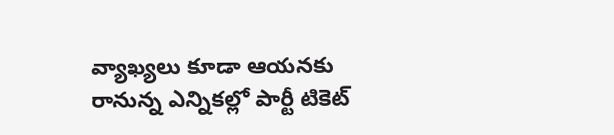వ్యాఖ్యలు కూడా ఆయనకు రానున్న ఎన్నికల్లో పార్టీ టికెట్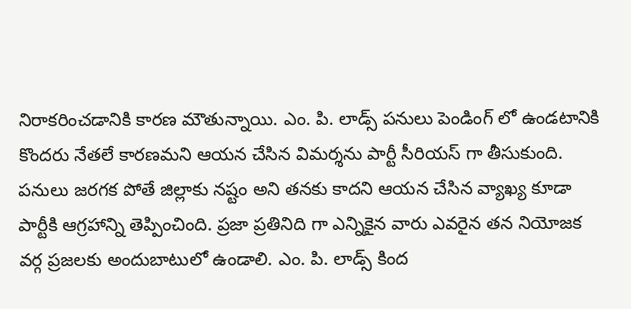నిరాకరించడానికి కారణ మౌతున్నాయి. ఎం. పి. లాడ్స్ పనులు పెండింగ్ లో ఉండటానికి కొందరు నేతలే కారణమని ఆయన చేసిన విమర్శను పార్టీ సీరియస్ గా తీసుకుంది. పనులు జరగక పోతే జిల్లాకు నష్టం అని తనకు కాదని ఆయన చేసిన వ్యాఖ్య కూడా పార్టీకి ఆగ్రహాన్ని తెప్పించింది. ప్రజా ప్రతినిది గా ఎన్నికైన వారు ఎవరైన తన నియోజక వర్గ ప్రజలకు అందుబాటులో ఉండాలి. ఎం. పి. లాడ్స్ కింద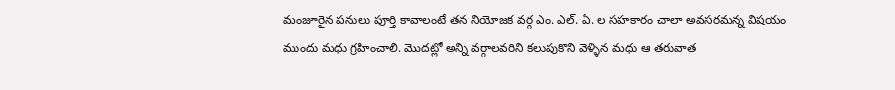మంజూరైన పనులు పూర్తి కావాలంటే తన నియోజక వర్గ ఎం. ఎల్. ఏ. ల సహకారం చాలా అవసరమన్న విషయం ముందు మధు గ్రహించాలి. మొదట్లో అన్ని వర్గాలవరిని కలుపుకొని వెళ్ళిన మధు ఆ తరువాత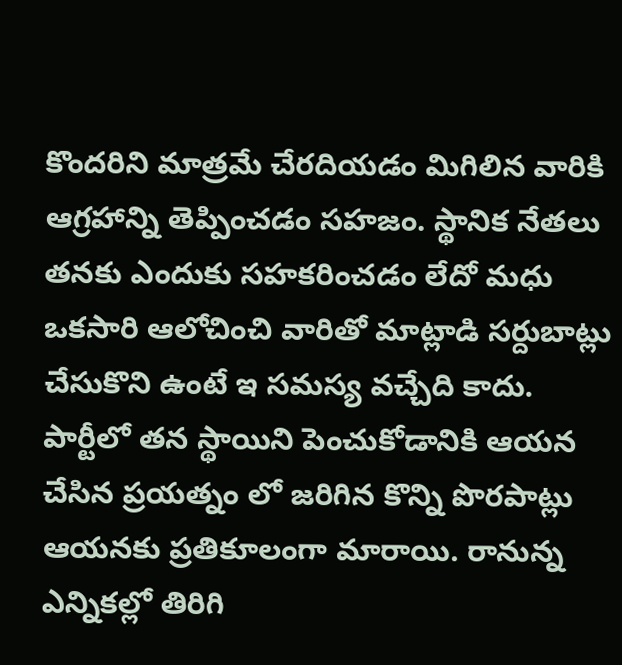కొందరిని మాత్రమే చేరదియడం మిగిలిన వారికి ఆగ్రహాన్ని తెప్పించడం సహజం. స్థానిక నేతలు తనకు ఎందుకు సహకరించడం లేదో మధు ఒకసారి ఆలోచించి వారితో మాట్లాడి సర్దుబాట్లు చేసుకొని ఉంటే ఇ సమస్య వచ్చేది కాదు. పార్టీలో తన స్థాయిని పెంచుకోడానికి ఆయన చేసిన ప్రయత్నం లో జరిగిన కొన్ని పొరపాట్లు ఆయనకు ప్రతికూలంగా మారాయి. రానున్న ఎన్నికల్లో తిరిగి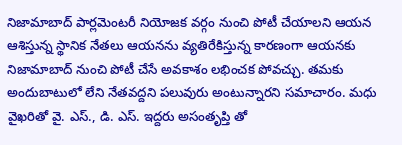నిజామాబాద్ పార్లమెంటరీ నియోజక వర్గం నుంచి పోటీ చేయాలని ఆయన ఆశిస్తున్న స్థానిక నేతలు ఆయనను వ్యతిరేకిస్తున్న కారణంగా ఆయనకు నిజామాబాద్ నుంచి పోటీ చేసే అవకాశం లభించక పోవచ్చు. తమకు అందుబాటులో లేని నేతవద్దని పలువురు అంటున్నారని సమాచారం. మధు వైఖరితో వై. ఎస్., డి. ఎస్. ఇద్దరు అసంతృప్తి తో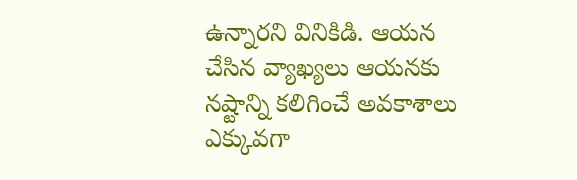ఉన్నారని వినికిడి. ఆయన చేసిన వ్యాఖ్యలు ఆయనకు నష్టాన్ని కలిగించే అవకాశాలు ఎక్కువగా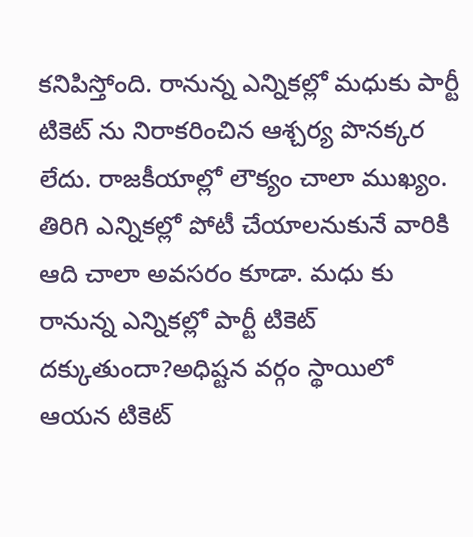కనిపిస్తోంది. రానున్న ఎన్నికల్లో మధుకు పార్టీ టికెట్ ను నిరాకరించిన ఆశ్చర్య పొనక్కర లేదు. రాజకీయాల్లో లౌక్యం చాలా ముఖ్యం. తిరిగి ఎన్నికల్లో పోటీ చేయాలనుకునే వారికి ఆది చాలా అవసరం కూడా. మధు కు రానున్న ఎన్నికల్లో పార్టీ టికెట్ దక్కుతుందా?అధిష్టన వర్గం స్థాయిలో ఆయన టికెట్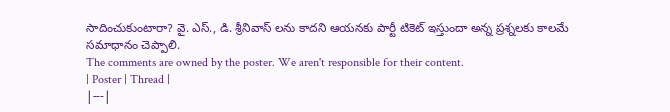సాదించుకుంటారా? వై. ఎస్., డి. శ్రీనివాస్ లను కాదని ఆయనకు పార్టీ టికెట్ ఇస్తుందా అన్న ప్రశ్నలకు కాలమే సమాధానం చెప్పాలి.
The comments are owned by the poster. We aren't responsible for their content.
| Poster | Thread |
|---|